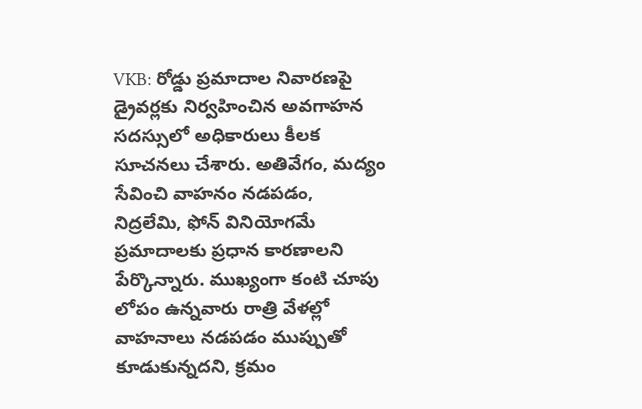VKB: రోడ్డు ప్రమాదాల నివారణపై డ్రైవర్లకు నిర్వహించిన అవగాహన సదస్సులో అధికారులు కీలక సూచనలు చేశారు. అతివేగం, మద్యం సేవించి వాహనం నడపడం, నిద్రలేమి, ఫోన్ వినియోగమే ప్రమాదాలకు ప్రధాన కారణాలని పేర్కొన్నారు. ముఖ్యంగా కంటి చూపు లోపం ఉన్నవారు రాత్రి వేళల్లో వాహనాలు నడపడం ముప్పుతో కూడుకున్నదని, క్రమం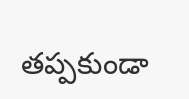తప్పకుండా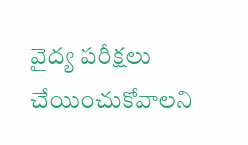వైద్య పరీక్షలు చేయించుకోవాలని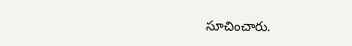సూచించారు.